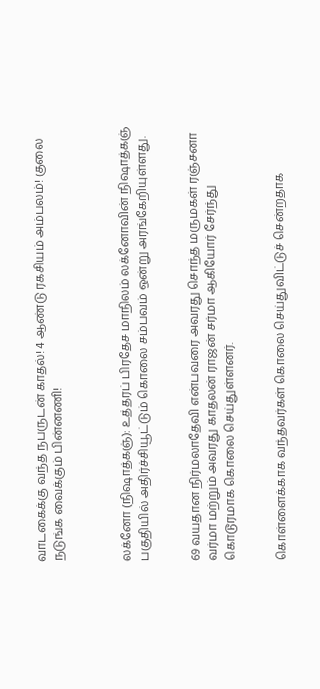வாடகைக்கு வந்த நபருடன் காதல்! 4 ஆண்டு ரகசியம் அம்பலம்! குலை நடுங்க வைக்கும் பின்னணி!



லக்னோ (நிஷாத்கஞ்): உத்தரப் பிரதேச மாநிலம் லக்னோவின் நிஷாத்கஞ் பகுதியில் அதிர்ச்சியூட்டும் கொலை சம்பவம் ஒன்று அரங்கேறியுள்ளது.


69 வயதான நிர்மலாதேவி என்பவரை அவரது சொந்த மருமகள் ரஞ்சனா வர்மா மற்றும் அவரது காதலன் ராஜன் சர்மா ஆகியோர் சேர்ந்து கொடூரமாக கொலை செய்துள்ளனர்.


கொள்ளைக்காக வந்தவர்கள் கொலை செய்துவிட்டுச் சென்றதாக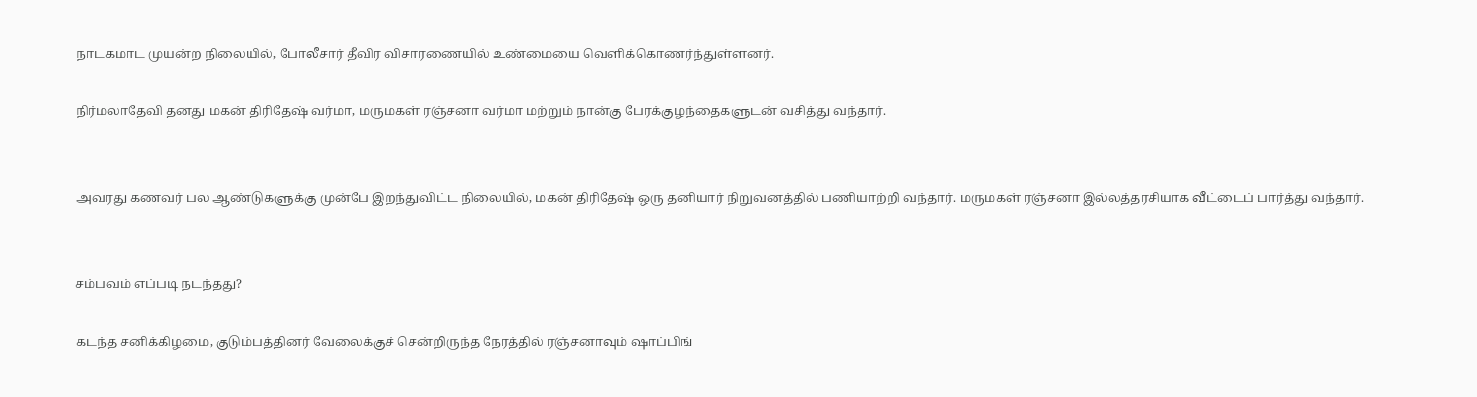நாடகமாட முயன்ற நிலையில், போலீசார் தீவிர விசாரணையில் உண்மையை வெளிக்கொணர்ந்துள்ளனர்.

நிர்மலாதேவி தனது மகன் திரிதேஷ் வர்மா, மருமகள் ரஞ்சனா வர்மா மற்றும் நான்கு பேரக்குழந்தைகளுடன் வசித்து வந்தார்.


அவரது கணவர் பல ஆண்டுகளுக்கு முன்பே இறந்துவிட்ட நிலையில், மகன் திரிதேஷ் ஒரு தனியார் நிறுவனத்தில் பணியாற்றி வந்தார். மருமகள் ரஞ்சனா இல்லத்தரசியாக வீட்டைப் பார்த்து வந்தார்.


சம்பவம் எப்படி நடந்தது?

கடந்த சனிக்கிழமை, குடும்பத்தினர் வேலைக்குச் சென்றிருந்த நேரத்தில் ரஞ்சனாவும் ஷாப்பிங்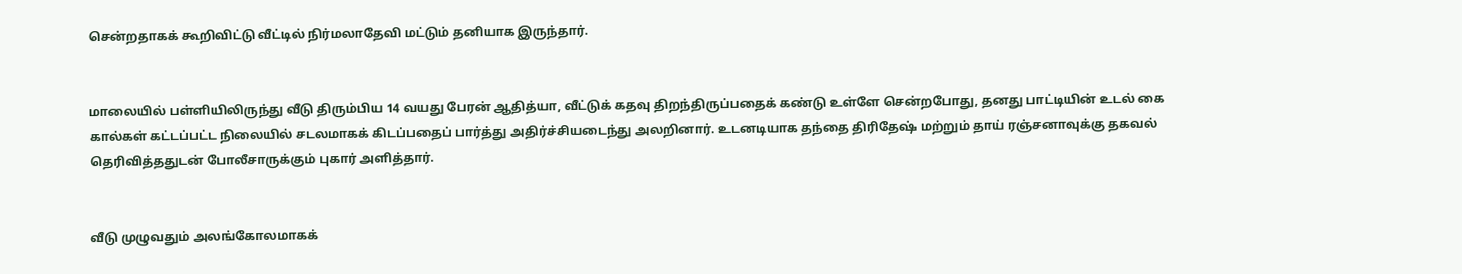சென்றதாகக் கூறிவிட்டு வீட்டில் நிர்மலாதேவி மட்டும் தனியாக இருந்தார்.


மாலையில் பள்ளியிலிருந்து வீடு திரும்பிய 14 வயது பேரன் ஆதித்யா, வீட்டுக் கதவு திறந்திருப்பதைக் கண்டு உள்ளே சென்றபோது, தனது பாட்டியின் உடல் கை கால்கள் கட்டப்பட்ட நிலையில் சடலமாகக் கிடப்பதைப் பார்த்து அதிர்ச்சியடைந்து அலறினார். உடனடியாக தந்தை திரிதேஷ் மற்றும் தாய் ரஞ்சனாவுக்கு தகவல் தெரிவித்ததுடன் போலீசாருக்கும் புகார் அளித்தார்.


வீடு முழுவதும் அலங்கோலமாகக்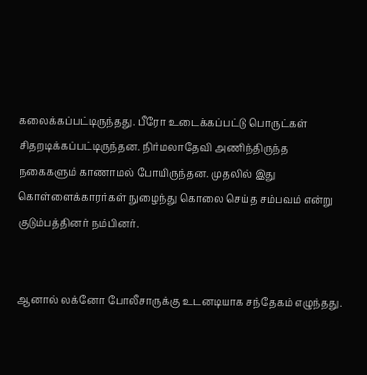கலைக்கப்பட்டிருந்தது. பீரோ உடைக்கப்பட்டு பொருட்கள் சிதறடிக்கப்பட்டிருந்தன. நிர்மலாதேவி அணிந்திருந்த நகைகளும் காணாமல் போயிருந்தன. முதலில் இது கொள்ளைக்காரர்கள் நுழைந்து கொலை செய்த சம்பவம் என்று குடும்பத்தினர் நம்பினர்.


ஆனால் லக்னோ போலீசாருக்கு உடனடியாக சந்தேகம் எழுந்தது.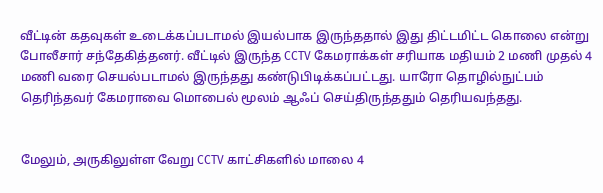வீட்டின் கதவுகள் உடைக்கப்படாமல் இயல்பாக இருந்ததால் இது திட்டமிட்ட கொலை என்று போலீசார் சந்தேகித்தனர். வீட்டில் இருந்த CCTV கேமராக்கள் சரியாக மதியம் 2 மணி முதல் 4 மணி வரை செயல்படாமல் இருந்தது கண்டுபிடிக்கப்பட்டது. யாரோ தொழில்நுட்பம் தெரிந்தவர் கேமராவை மொபைல் மூலம் ஆஃப் செய்திருந்ததும் தெரியவந்தது.


மேலும், அருகிலுள்ள வேறு CCTV காட்சிகளில் மாலை 4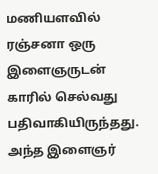மணியளவில் ரஞ்சனா ஒரு இளைஞருடன் காரில் செல்வது பதிவாகியிருந்தது. அந்த இளைஞர்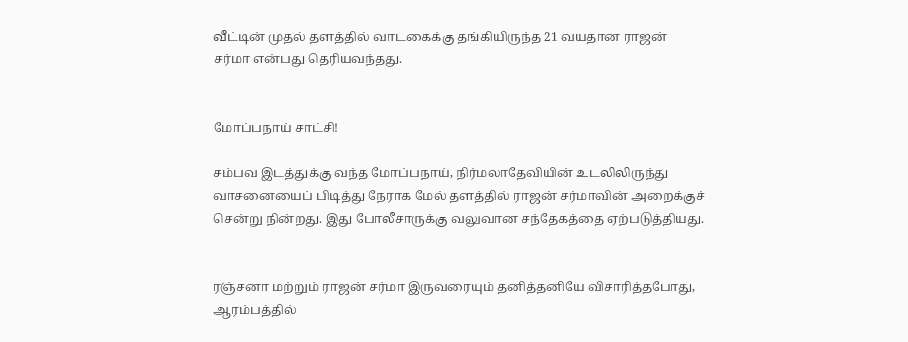வீட்டின் முதல் தளத்தில் வாடகைக்கு தங்கியிருந்த 21 வயதான ராஜன் சர்மா என்பது தெரியவந்தது.


மோப்பநாய் சாட்சி!

சம்பவ இடத்துக்கு வந்த மோப்பநாய், நிர்மலாதேவியின் உடலிலிருந்து வாசனையைப் பிடித்து நேராக மேல் தளத்தில் ராஜன் சர்மாவின் அறைக்குச் சென்று நின்றது. இது போலீசாருக்கு வலுவான சந்தேகத்தை ஏற்படுத்தியது.


ரஞ்சனா மற்றும் ராஜன் சர்மா இருவரையும் தனித்தனியே விசாரித்தபோது, ஆரம்பத்தில்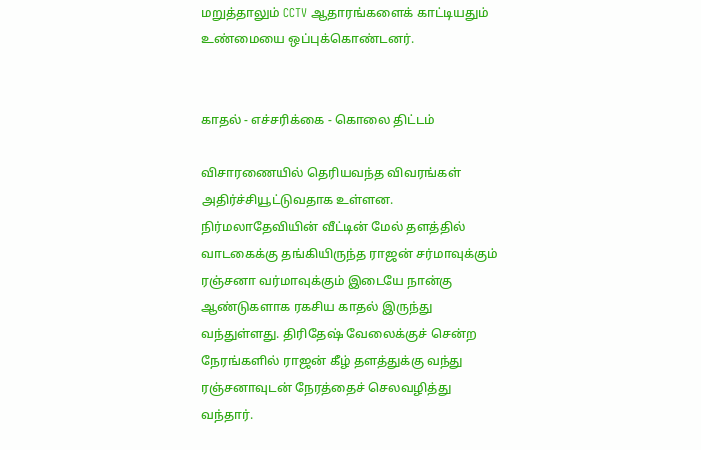மறுத்தாலும் CCTV ஆதாரங்களைக் காட்டியதும் உண்மையை ஒப்புக்கொண்டனர்.


காதல் - எச்சரிக்கை - கொலை திட்டம்

விசாரணையில் தெரியவந்த விவரங்கள் அதிர்ச்சியூட்டுவதாக உள்ளன. நிர்மலாதேவியின் வீட்டின் மேல் தளத்தில் வாடகைக்கு தங்கியிருந்த ராஜன் சர்மாவுக்கும் ரஞ்சனா வர்மாவுக்கும் இடையே நான்கு ஆண்டுகளாக ரகசிய காதல் இருந்து வந்துள்ளது. திரிதேஷ் வேலைக்குச் சென்ற நேரங்களில் ராஜன் கீழ் தளத்துக்கு வந்து ரஞ்சனாவுடன் நேரத்தைச் செலவழித்து வந்தார்.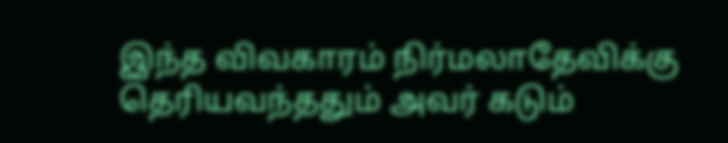இந்த விவகாரம் நிர்மலாதேவிக்கு தெரியவந்ததும் அவர் கடும்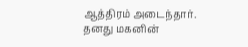ஆத்திரம் அடைந்தார். தனது மகனின்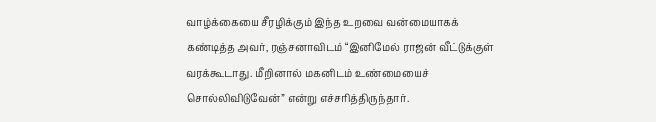வாழ்க்கையை சீரழிக்கும் இந்த உறவை வன்மையாகக் கண்டித்த அவர், ரஞ்சனாவிடம் “இனிமேல் ராஜன் வீட்டுக்குள் வரக்கூடாது. மீறினால் மகனிடம் உண்மையைச் சொல்லிவிடுவேன்” என்று எச்சரித்திருந்தார்.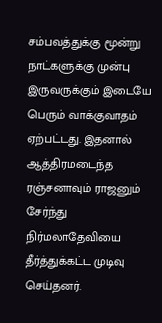சம்பவத்துக்கு மூன்று நாட்களுக்கு முன்பு இருவருக்கும் இடையே பெரும் வாக்குவாதம் ஏற்பட்டது. இதனால் ஆத்திரமடைந்த ரஞ்சனாவும் ராஜனும் சேர்ந்து நிர்மலாதேவியை தீர்த்துக்கட்ட முடிவு செய்தனர்.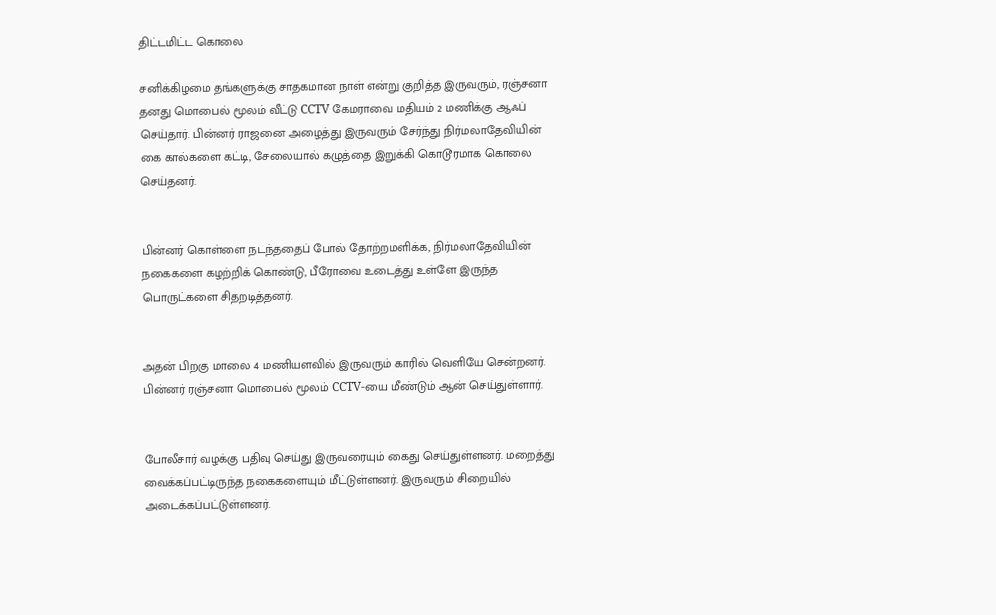திட்டமிட்ட கொலை

சனிக்கிழமை தங்களுக்கு சாதகமான நாள் என்று குறித்த இருவரும், ரஞ்சனா தனது மொபைல் மூலம் வீட்டு CCTV கேமராவை மதியம் 2 மணிக்கு ஆஃப் செய்தார். பின்னர் ராஜனை அழைத்து இருவரும் சேர்ந்து நிர்மலாதேவியின் கை கால்களை கட்டி, சேலையால் கழுத்தை இறுக்கி கொடூரமாக கொலை செய்தனர்.


பின்னர் கொள்ளை நடந்ததைப் போல் தோற்றமளிக்க, நிர்மலாதேவியின் நகைகளை கழற்றிக் கொண்டு, பீரோவை உடைத்து உள்ளே இருந்த பொருட்களை சிதறடித்தனர்.


அதன் பிறகு மாலை 4 மணியளவில் இருவரும் காரில் வெளியே சென்றனர். பின்னர் ரஞ்சனா மொபைல் மூலம் CCTV-யை மீண்டும் ஆன் செய்துள்ளார்.


போலீசார் வழக்கு பதிவு செய்து இருவரையும் கைது செய்துள்ளனர். மறைத்து வைக்கப்பட்டிருந்த நகைகளையும் மீட்டுள்ளனர். இருவரும் சிறையில் அடைக்கப்பட்டுள்ளனர்.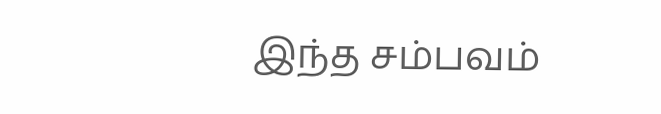இந்த சம்பவம்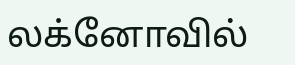லக்னோவில்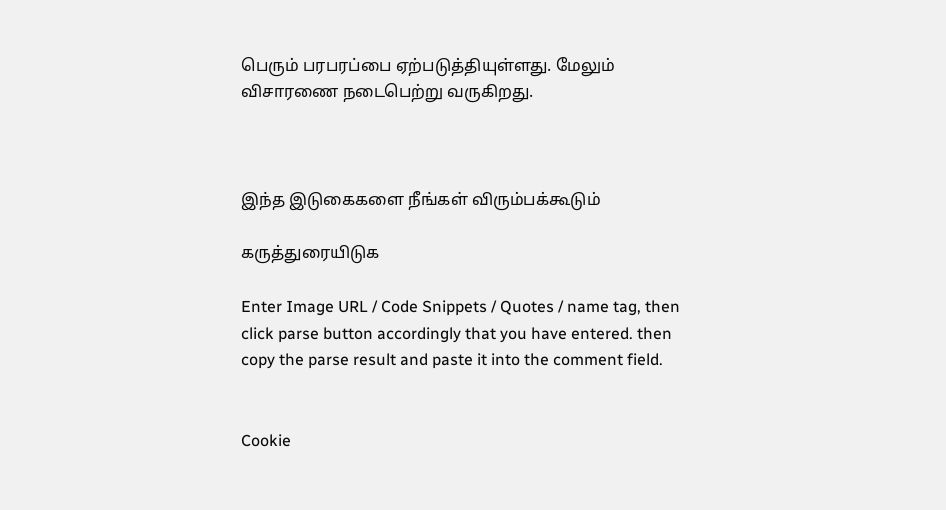பெரும் பரபரப்பை ஏற்படுத்தியுள்ளது. மேலும் விசாரணை நடைபெற்று வருகிறது.



இந்த இடுகைகளை நீங்கள் விரும்பக்கூடும்

கருத்துரையிடுக

Enter Image URL / Code Snippets / Quotes / name tag, then click parse button accordingly that you have entered. then copy the parse result and paste it into the comment field.


Cookie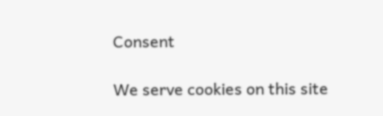Consent

We serve cookies on this site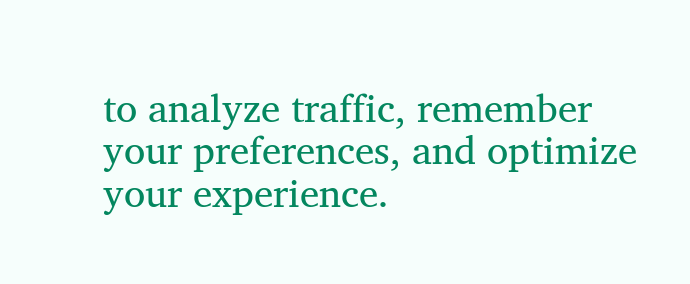to analyze traffic, remember your preferences, and optimize your experience.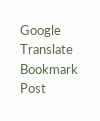Google Translate
Bookmark Post